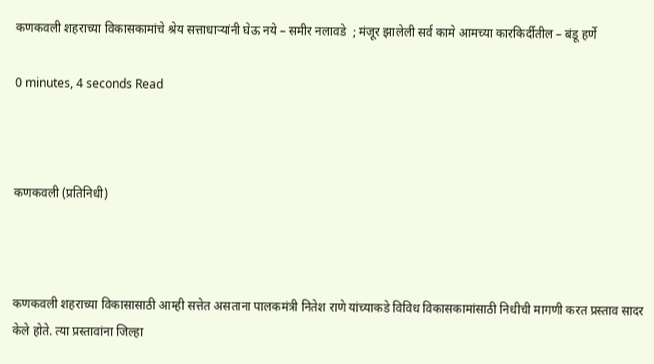कणकवली शहराच्या विकासकामांचे श्रेय सत्ताधाऱ्यांनी घेऊ नये – समीर नलावडे  ; मंजूर झालेली सर्व कामे आमच्या कारकिर्दीतील – बंडू हर्णे

0 minutes, 4 seconds Read



कणकवली (प्रतिनिधी)



कणकवली शहराच्या विकासासाठी आम्ही सत्तेत असताना पालकमंत्री नितेश राणे यांच्याकडे विविध विकासकामांसाठी निधीची मागणी करत प्रस्ताव सादर केले होते. त्या प्रस्तावांना जिल्हा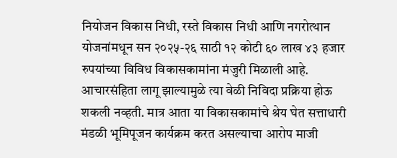नियोजन विकास निधी, रस्ते विकास निधी आणि नगरोत्थान योजनांमधून सन २०२५-२६ साठी १२ कोटी ६० लाख ४३ हजार रुपयांच्या विविध विकासकामांना मंजुरी मिळाली आहे. आचारसंहिता लागू झाल्यामुळे त्या वेळी निविदा प्रक्रिया होऊ शकली नव्हती. मात्र आता या विकासकामांचे श्रेय घेत सत्ताधारी मंडळी भूमिपूजन कार्यक्रम करत असल्याचा आरोप माजी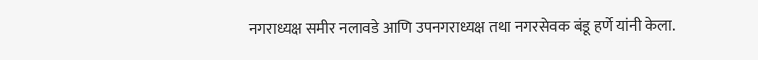नगराध्यक्ष समीर नलावडे आणि उपनगराध्यक्ष तथा नगरसेवक बंडू हर्णे यांनी केला.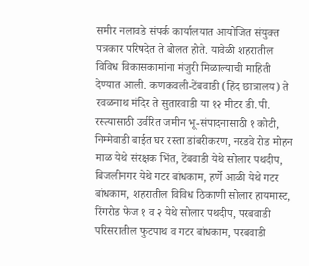समीर नलावडे संपर्क कार्यालयात आयोजित संयुक्त पत्रकार परिषदेत ते बोलत होते. यावेळी शहरातील विविध विकासकामांना मंजुरी मिळाल्याची माहिती देण्यात आली. कणकवली-टेंबवाडी (हिंद छात्रालय) ते रवळनाथ मंदिर ते सुतारवाडी या १२ मीटर डी.पी. रस्त्यासाठी उर्वरित जमीन भू-संपादनासाठी १ कोटी, निम्मेवाडी बाईत घर रस्ता डांबरीकरण, नरडवे रोड मोहन माळ येथे संरक्षक भिंत, टेंबवाडी येथे सोलार पथदीप, बिजलीनगर येथे गटर बांधकाम, हर्णे आळी येथे गटर बांधकाम, शहरातील विविध ठिकाणी सोलार हायमास्ट, रिंगरोड फेज १ व २ येथे सोलार पथदीप, परबवाडी परिसरातील फुटपाथ व गटर बांधकाम, परबवाडी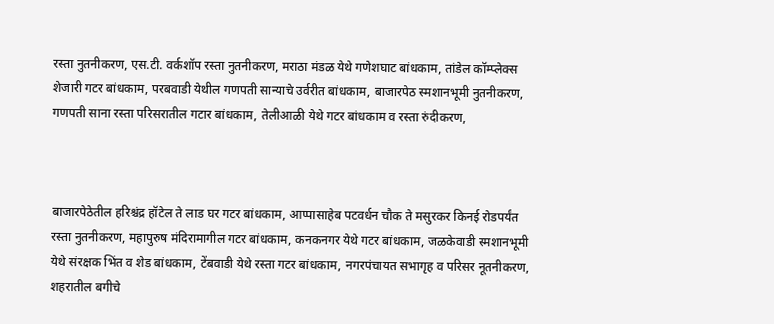रस्ता नुतनीकरण, एस.टी. वर्कशॉप रस्ता नुतनीकरण, मराठा मंडळ येथे गणेशघाट बांधकाम, तांडेल कॉम्प्लेक्स शेजारी गटर बांधकाम, परबवाडी येथील गणपती सान्याचे उर्वरीत बांधकाम, बाजारपेठ स्मशानभूमी नुतनीकरण, गणपती साना रस्ता परिसरातील गटार बांधकाम, तेलीआळी येथे गटर बांधकाम व रस्ता रुंदीकरण,



बाजारपेठेतील हरिश्चंद्र हॉटेल ते लाड घर गटर बांधकाम, आप्पासाहेब पटवर्धन चौक ते मसुरकर किनई रोडपर्यंत रस्ता नुतनीकरण, महापुरुष मंदिरामागील गटर बांधकाम, कनकनगर येथे गटर बांधकाम, जळकेवाडी स्मशानभूमी येथे संरक्षक भिंत व शेड बांधकाम, टेंबवाडी येथे रस्ता गटर बांधकाम, नगरपंचायत सभागृह व परिसर नूतनीकरण, शहरातील बगीचे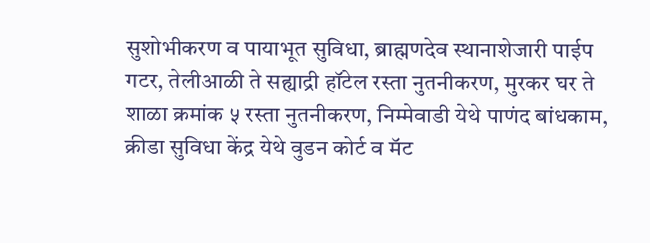सुशोभीकरण व पायाभूत सुविधा, ब्राह्मणदेव स्थानाशेजारी पाईप गटर, तेलीआळी ते सह्याद्री हॉटेल रस्ता नुतनीकरण, मुरकर घर ते शाळा क्रमांक ५ रस्ता नुतनीकरण, निम्मेवाडी येथे पाणंद बांधकाम, क्रीडा सुविधा केंद्र येथे वुडन कोर्ट व मॅट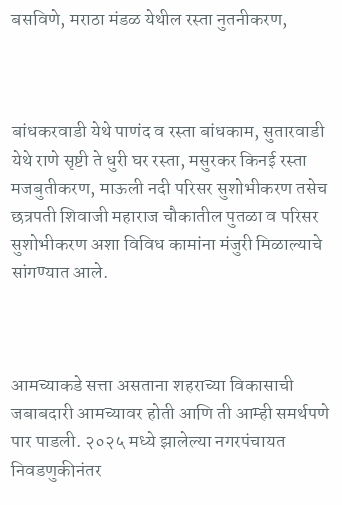बसविणे, मराठा मंडळ येथील रस्ता नुतनीकरण,



बांधकरवाडी येथे पाणंद व रस्ता बांधकाम, सुतारवाडी येथे राणे सृष्टी ते धुरी घर रस्ता, मसुरकर किनई रस्ता मजबुतीकरण, माऊली नदी परिसर सुशोभीकरण तसेच छत्रपती शिवाजी महाराज चौकातील पुतळा व परिसर सुशोभीकरण अशा विविध कामांना मंजुरी मिळाल्याचे सांगण्यात आले.



आमच्याकडे सत्ता असताना शहराच्या विकासाची जबाबदारी आमच्यावर होती आणि ती आम्ही समर्थपणे पार पाडली. २०२५ मध्ये झालेल्या नगरपंचायत निवडणुकीनंतर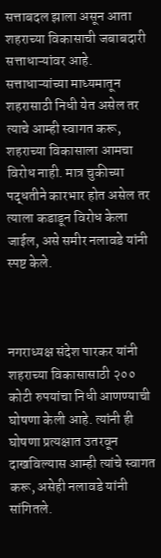सत्ताबदल झाला असून आता शहराच्या विकासाची जबाबदारी सत्ताधाऱ्यांवर आहे. सत्ताधाऱ्यांच्या माध्यमातून शहरासाठी निधी येत असेल तर त्याचे आम्ही स्वागत करू, शहराच्या विकासाला आमचा विरोध नाही. मात्र चुकीच्या पद्धतीने कारभार होत असेल तर त्याला कडाडून विरोध केला जाईल, असे समीर नलावडे यांनी स्पष्ट केले.



नगराध्यक्ष संदेश पारकर यांनी शहराच्या विकासासाठी २०० कोटी रुपयांचा निधी आणण्याची घोषणा केली आहे. त्यांनी ही घोषणा प्रत्यक्षात उतरवून दाखविल्यास आम्ही त्यांचे स्वागत करू, असेही नलावडे यांनी सांगितले.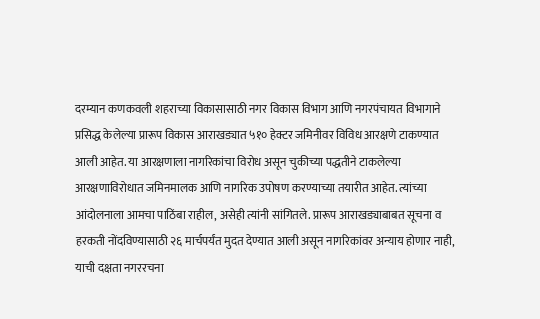दरम्यान कणकवली शहराच्या विकासासाठी नगर विकास विभाग आणि नगरपंचायत विभागाने प्रसिद्ध केलेल्या प्रारूप विकास आराखड्यात ५१० हेक्टर जमिनीवर विविध आरक्षणे टाकण्यात आली आहेत. या आरक्षणाला नागरिकांचा विरोध असून चुकीच्या पद्धतीने टाकलेल्या आरक्षणाविरोधात जमिनमालक आणि नागरिक उपोषण करण्याच्या तयारीत आहेत. त्यांच्या आंदोलनाला आमचा पाठिंबा राहील, असेही त्यांनी सांगितले. प्रारूप आराखड्याबाबत सूचना व हरकती नोंदविण्यासाठी २६ मार्चपर्यंत मुदत देण्यात आली असून नागरिकांवर अन्याय होणार नाही, याची दक्षता नगररचना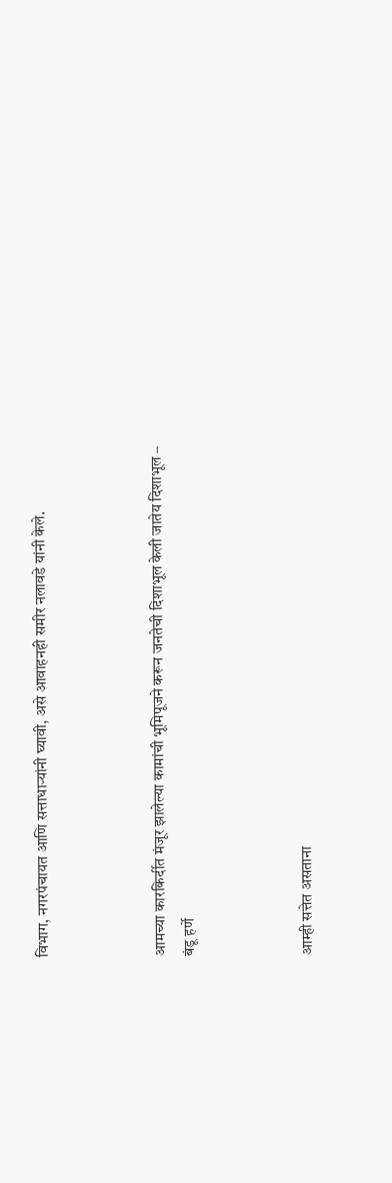विभाग, नगरपंचायत आणि सत्ताधाऱ्यांनी घ्यावी, असे आवाहनही समीर नलावडे यांनी केले.



आमच्या कारकिर्दीत मंजूर झालेल्या कामांची भूमिपूजने करून जनतेची दिशाभूल केली जातेय दिशाभूल – बंडू हर्णे



आम्ही सत्तेत असताना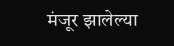मंजूर झालेल्या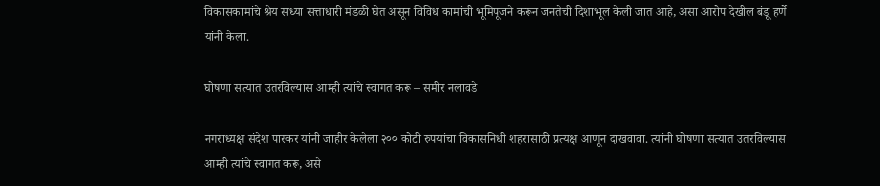विकासकामांचे श्रेय सध्या सत्ताधारी मंडळी घेत असून विविध कामांची भूमिपूजने करून जनतेची दिशाभूल केली जात आहे, असा आरोप देखील बंडू हर्णे यांनी केला.

घोषणा सत्यात उतरविल्यास आम्ही त्यांचे स्वागत करू – समीर नलावडे

नगराध्यक्ष संदेश पारकर यांनी जाहीर केलेला २०० कोटी रुपयांचा विकासनिधी शहरासाठी प्रत्यक्ष आणून दाखवावा. त्यांनी घोषणा सत्यात उतरविल्यास आम्ही त्यांचे स्वागत करू, असे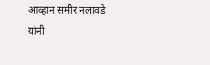आव्हान समीर नलावडे यांनी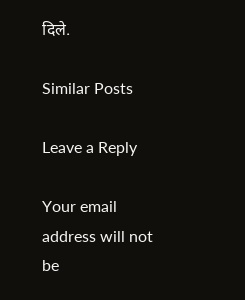दिले.

Similar Posts

Leave a Reply

Your email address will not be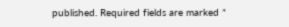published. Required fields are marked *